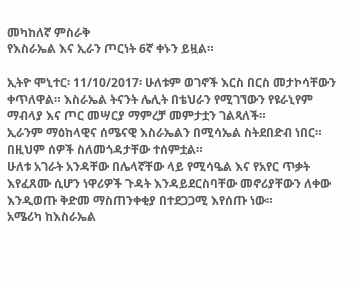መካከለኛ ምስራቅ
የእስራኤል እና ኢራን ጦርነት 6ኛ ቀኑን ይዟል።

ኢትዮ ሞኒተር፡ 11/10/2017፡ ሁለቱም ወገኖች እርስ በርስ መታኮሳቸውን ቀጥለዋል። እስራኤል ትናንት ሌሊት በቴህራን የሚገኘውን የዩራኒየም ማብላያ እና ጦር መሣርያ ማምረቻ መምታቷን ገልጻለች።
ኢራንም ማዕከላዊና ሰሜናዊ እስራኤልን በሚሳኤል ስትደበድብ ነበር። በዚህም ሰዎች ስለመጎዳታቸው ተሰምቷል።
ሁለቱ አገራት አንዳቸው በሌላኛቸው ላይ የሚሳዔል እና የአየር ጥቃት እየፈጸሙ ሲሆን ነዋሪዎች ጉዳት እንዳይደርስባቸው መኖሪያቸውን ለቀው እንዲወጡ ቅድመ ማስጠንቀቂያ በተደጋጋሚ እየሰጡ ነው።
አሜሪካ ከእስራኤል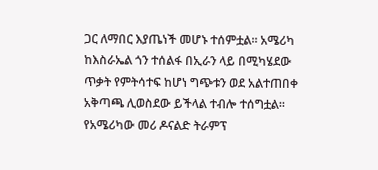ጋር ለማበር እያጤነች መሆኑ ተሰምቷል። አሜሪካ ከእስራኤል ጎን ተሰልፋ በኢራን ላይ በሚካሄደው ጥቃት የምትሳተፍ ከሆነ ግጭቱን ወደ አልተጠበቀ አቅጣጫ ሊወስደው ይችላል ተብሎ ተሰግቷል።
የአሜሪካው መሪ ዶናልድ ትራምፕ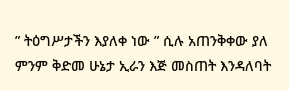” ትዕግሥታችን እያለቀ ነው ” ሲሉ አጠንቅቀው ያለ ምንም ቅድመ ሁኔታ ኢራን እጅ መስጠት እንዳለባት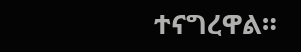ተናግረዋል።